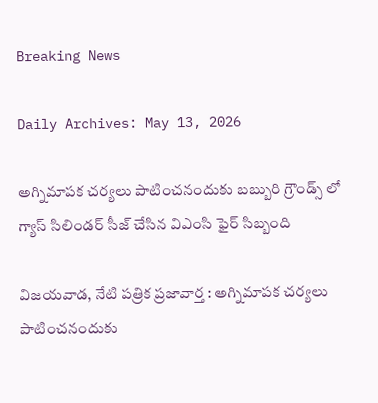Breaking News

Daily Archives: May 13, 2026

అగ్నిమాపక చర్యలు పాటించనందుకు బబ్బురి గ్రౌండ్స్ లో గ్యాస్ సిలిండర్ సీజ్ చేసిన విఎంసి ఫైర్ సిబ్బంది

విజయవాడ, నేటి పత్రిక ప్రజావార్త : అగ్నిమాపక చర్యలు పాటించనందుకు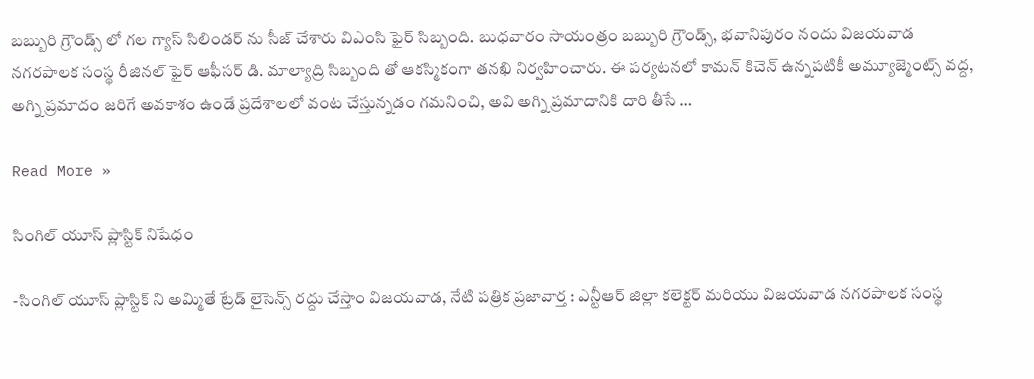బబ్బురి గ్రౌండ్స్ లో గల గ్యాస్ సిలిండర్ ను సీజ్ చేశారు విఎంసి ఫైర్ సిబ్బంది. బుధవారం సాయంత్రం బబ్బురి గ్రౌండ్స్, భవానిపురం నందు విజయవాడ నగరపాలక సంస్థ రీజినల్ ఫైర్ ఆఫీసర్ డి. మాల్యాద్రి సిబ్బంది తో ఆకస్మికంగా తనఖి నిర్వహించారు. ఈ పర్యటనలో కామన్ కిచెన్ ఉన్నపటికీ అమ్యూజ్మెంట్స్ వద్ద, అగ్ని ప్రమాదం జరిగే అవకాశం ఉండే ప్రదేశాలలో వంట చేస్తున్నడం గమనించి, అవి అగ్ని ప్రమాదానికి దారి తీసే …

Read More »

సింగిల్ యూస్ ప్లాస్టిక్ నిషేధం

-సింగిల్ యూస్ ప్లాస్టిక్ ని అమ్మితే ట్రేడ్ లైసెన్స్ రద్దు చేస్తాం విజయవాడ, నేటి పత్రిక ప్రజావార్త : ఎన్టీఆర్ జిల్లా కలెక్టర్ మరియు విజయవాడ నగరపాలక సంస్థ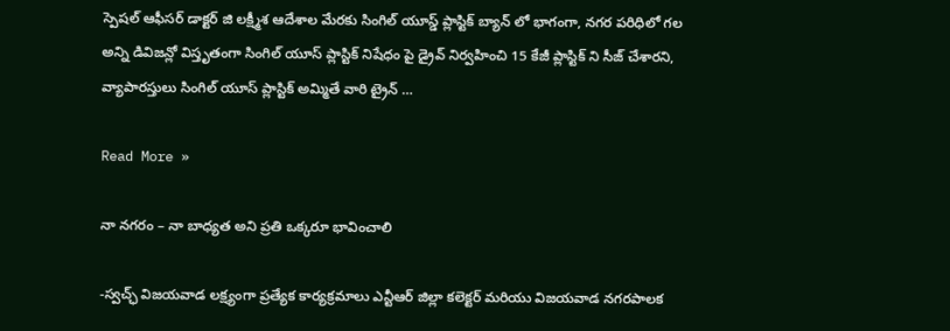స్పెషల్ ఆఫీసర్ డాక్టర్ జి లక్ష్మీశ ఆదేశాల మేరకు సింగిల్ యూస్డ్ ప్లాస్టిక్ బ్యాన్ లో భాగంగా, నగర పరిధిలో గల అన్ని డివిజన్లో విస్తృతంగా సింగిల్ యూస్ ప్లాస్టిక్ నిషేధం పై డ్రైవ్ నిర్వహించి 15 కేజీ ప్లాస్టిక్ ని సీజ్ చేశారని, వ్యాపారస్తులు సింగిల్ యూస్ ప్లాస్టిక్ అమ్మితే వారి ట్రైన్ …

Read More »

నా నగరం – నా బాధ్యత అని ప్రతి ఒక్కరూ భావించాలి

-స్వచ్ఛ్ విజయవాడ లక్ష్యంగా ప్రత్యేక కార్యక్రమాలు ఎన్టీఆర్ జిల్లా కలెక్టర్ మరియు విజయవాడ నగరపాలక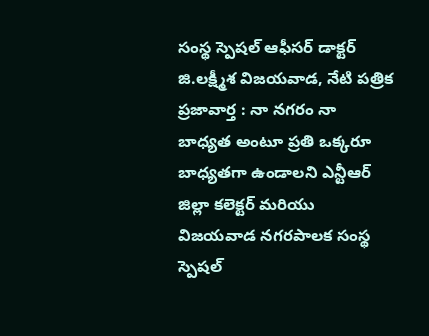సంస్థ స్పెషల్ ఆఫీసర్ డాక్టర్ జి.లక్ష్మీశ విజయవాడ, నేటి పత్రిక ప్రజావార్త : నా నగరం నా బాధ్యత అంటూ ప్రతి ఒక్కరూ బాధ్యతగా ఉండాలని ఎన్టీఆర్ జిల్లా కలెక్టర్ మరియు విజయవాడ నగరపాలక సంస్థ స్పెషల్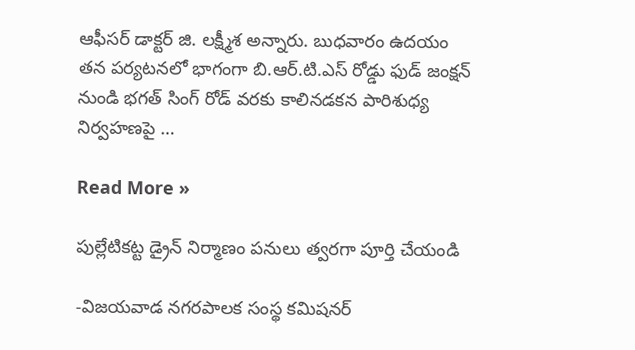ఆఫీసర్ డాక్టర్ జి. లక్ష్మీశ అన్నారు. బుధవారం ఉదయం తన పర్యటనలో భాగంగా బి.ఆర్.టి.ఎస్ రోడ్డు ఫుడ్ జంక్షన్ నుండి భగత్ సింగ్ రోడ్ వరకు కాలినడకన పారిశుధ్య నిర్వహణపై …

Read More »

పుల్లేటికట్ట డ్రైన్ నిర్మాణం పనులు త్వరగా పూర్తి చేయండి

-విజయవాడ నగరపాలక సంస్థ కమిషనర్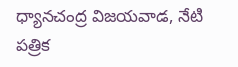ధ్యానచంద్ర విజయవాడ, నేటి పత్రిక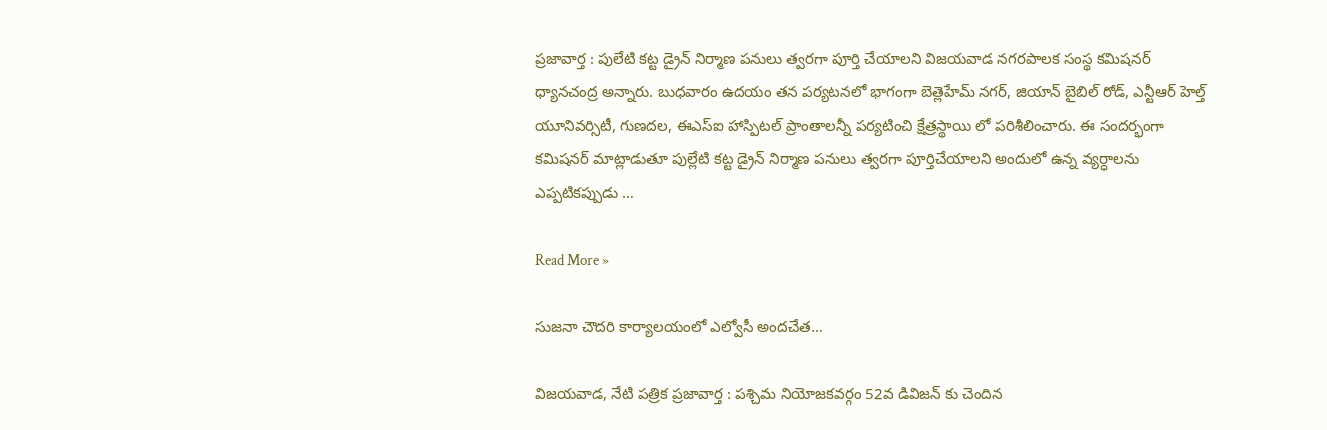ప్రజావార్త : పులేటి కట్ట డ్రైన్ నిర్మాణ పనులు త్వరగా పూర్తి చేయాలని విజయవాడ నగరపాలక సంస్థ కమిషనర్ ధ్యానచంద్ర అన్నారు. బుధవారం ఉదయం తన పర్యటనలో భాగంగా బెత్లెహేమ్ నగర్, జియాన్ బైబిల్ రోడ్, ఎన్టీఆర్ హెల్త్ యూనివర్సిటీ, గుణదల, ఈఎస్ఐ హాస్పిటల్ ప్రాంతాలన్నీ పర్యటించి క్షేత్రస్థాయి లో పరిశీలించారు. ఈ సందర్భంగా కమిషనర్ మాట్లాడుతూ పుల్లేటి కట్ట డ్రైన్ నిర్మాణ పనులు త్వరగా పూర్తిచేయాలని అందులో ఉన్న వ్యర్ధాలను ఎప్పటికప్పుడు …

Read More »

సుజనా చౌదరి కార్యాలయంలో ఎల్వోసీ అందచేత…

విజయవాడ, నేటి పత్రిక ప్రజావార్త : పశ్చిమ నియోజకవర్గం 52వ డివిజన్ కు చెందిన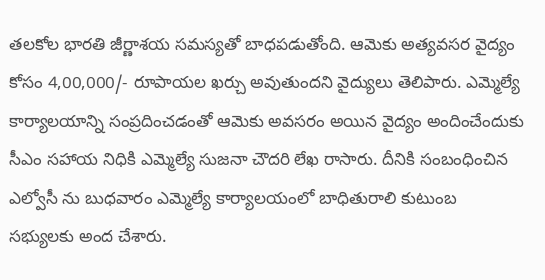తలకోల భారతి జీర్ణాశయ సమస్యతో బాధపడుతోంది. ఆమెకు అత్యవసర వైద్యం కోసం 4,00,000/- రూపాయల ఖర్చు అవుతుందని వైద్యులు తెలిపారు. ఎమ్మెల్యే కార్యాలయాన్ని సంప్రదించడంతో ఆమెకు అవసరం అయిన వైద్యం అందించేందుకు సీఎం సహాయ నిధికి ఎమ్మెల్యే సుజనా చౌదరి లేఖ రాసారు. దీనికి సంబంధించిన ఎల్వోసీ ను బుధవారం ఎమ్మెల్యే కార్యాలయంలో బాధితురాలి కుటుంబ సభ్యులకు అంద చేశారు.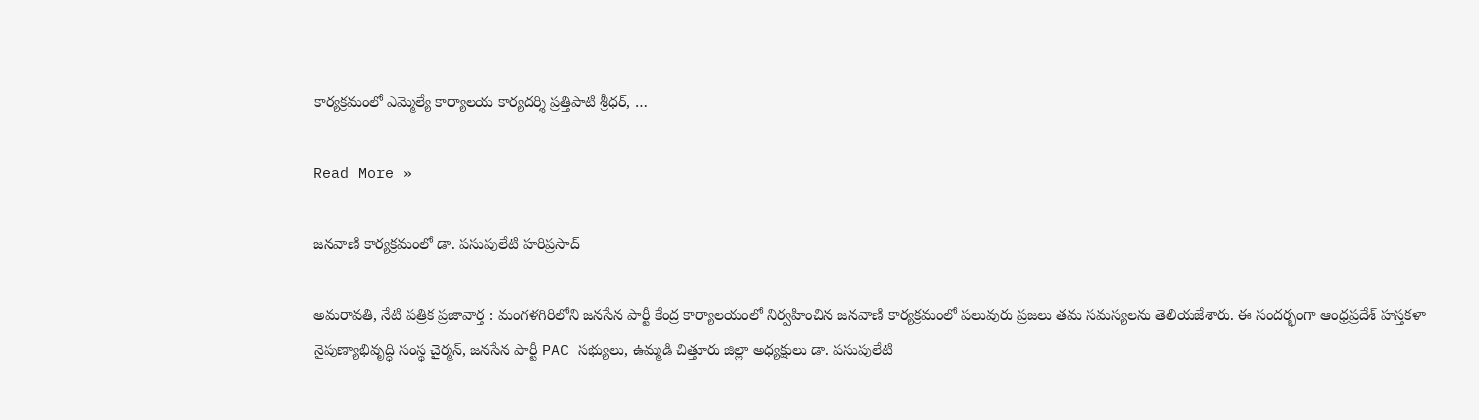కార్యక్రమంలో ఎమ్మెల్యే కార్యాలయ కార్యదర్శి ప్రత్తిపాటి శ్రీధర్, …

Read More »

జనవాణి కార్యక్రమంలో డా. పసుపులేటి హరిప్రసాద్

అమరావతి, నేటి పత్రిక ప్రజావార్త : మంగళగిరిలోని జనసేన పార్టీ కేంద్ర కార్యాలయంలో నిర్వహించిన జనవాణి కార్యక్రమంలో పలువురు ప్రజలు తమ సమస్యలను తెలియజేశారు. ఈ సందర్భంగా ఆంధ్రప్రదేశ్ హస్తకళా నైపుణ్యాభివృద్ధి సంస్థ చైర్మన్, జనసేన పార్టీ PAC సభ్యులు, ఉమ్మడి చిత్తూరు జిల్లా అధ్యక్షులు డా. పసుపులేటి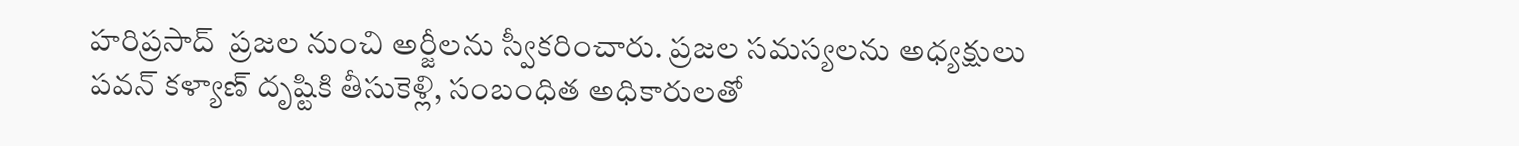హరిప్రసాద్  ప్రజల నుంచి అర్జీలను స్వీకరించారు. ప్రజల సమస్యలను అధ్యక్షులు పవన్ కళ్యాణ్ దృష్టికి తీసుకెళ్లి, సంబంధిత అధికారులతో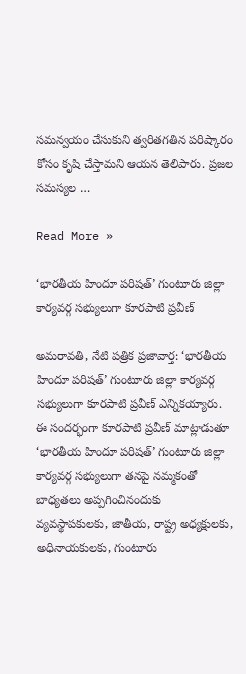సమన్వయం చేసుకుని త్వరితగతిన పరిష్కారం కోసం కృషి చేస్తామని ఆయన తెలిపారు. ప్రజల సమస్యల …

Read More »

‘భారతీయ హిందూ పరిషత్’ గుంటూరు జిల్లా కార్యవర్గ సభ్యులుగా కూరపాటి ప్రవీణ్

అమరావతి, నేటి పత్రిక ప్రజావార్త: ‘భారతీయ హిందూ పరిషత్’ గుంటూరు జిల్లా కార్యవర్గ సభ్యులుగా కూరపాటి ప్రవీణ్ ఎన్నికయ్యారు. ఈ సందర్భంగా కూరపాటి ప్రవీణ్ మాట్లాడుతూ ‘భారతీయ హిందూ పరిషత్’ గుంటూరు జిల్లా కార్యవర్గ సభ్యులుగా తనపై నమ్మకంతో బాధ్యతలు అప్పగించినందుకు వ్యవస్థాపకులకు, జాతీయ, రాష్ట్ర అధ్యక్షులకు, అధినాయకులకు, గుంటూరు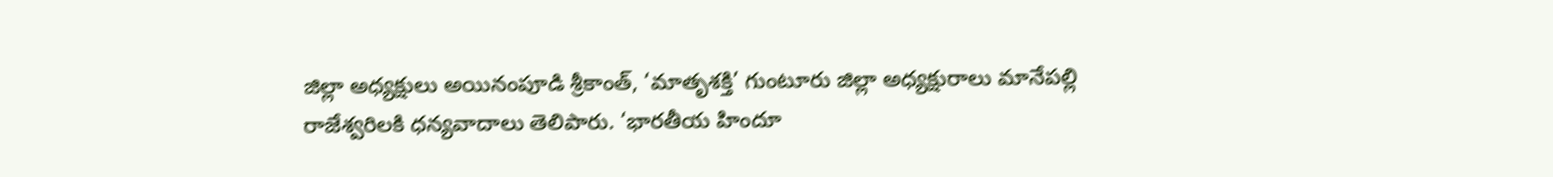జిల్లా అధ్యక్షులు అయినంపూడి శ్రీకాంత్, ‘మాతృశక్తి’ గుంటూరు జిల్లా అధ్యక్షురాలు మానేపల్లి రాజేశ్వరిలకి ధన్యవాదాలు తెలిపారు. ‘భారతీయ హిందూ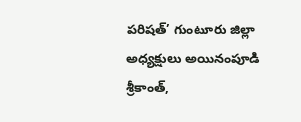పరిషత్’ గుంటూరు జిల్లా అధ్యక్షులు అయినంపూడి శ్రీకాంత్,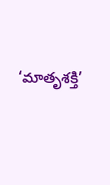‘మాతృశక్తి’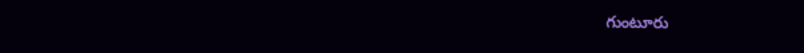గుంటూరు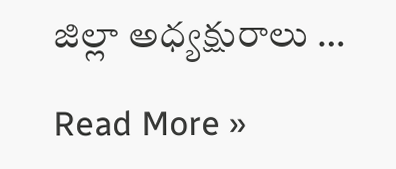జిల్లా అధ్యక్షురాలు …

Read More »